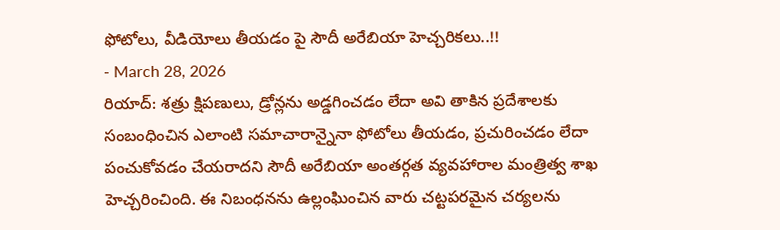ఫోటోలు, వీడియోలు తీయడం పై సౌదీ అరేబియా హెచ్చరికలు..!!
- March 28, 2026
రియాద్: శత్రు క్షిపణులు, డ్రోన్లను అడ్డగించడం లేదా అవి తాకిన ప్రదేశాలకు సంబంధించిన ఎలాంటి సమాచారాన్నైనా ఫోటోలు తీయడం, ప్రచురించడం లేదా పంచుకోవడం చేయరాదని సౌదీ అరేబియా అంతర్గత వ్యవహారాల మంత్రిత్వ శాఖ హెచ్చరించింది. ఈ నిబంధనను ఉల్లంఘించిన వారు చట్టపరమైన చర్యలను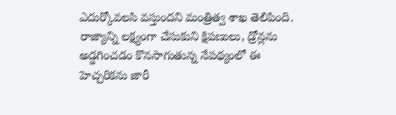ఎదుర్కోవలసి వస్తుందని మంత్రిత్వ శాఖ తెలిపింది.
రాజ్యాన్ని లక్ష్యంగా చేసుకుని క్షిపణులు, డ్రోన్లను అడ్డగించడం కొనసాగుతున్న నేపథ్యంలో ఈ హెచ్చరికను జారీ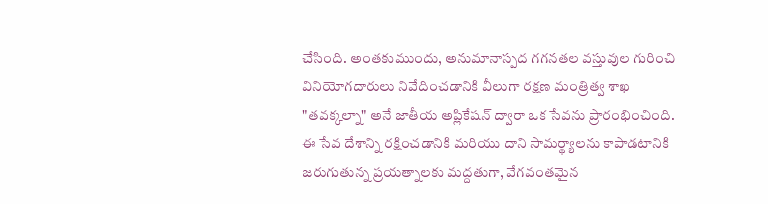చేసింది. అంతకుముందు, అనుమానాస్పద గగనతల వస్తువుల గురించి వినియోగదారులు నివేదించడానికి వీలుగా రక్షణ మంత్రిత్వ శాఖ "తవక్కల్నా" అనే జాతీయ అప్లికేషన్ ద్వారా ఒక సేవను ప్రారంభించింది.
ఈ సేవ దేశాన్ని రక్షించడానికి మరియు దాని సామర్థ్యాలను కాపాడటానికి జరుగుతున్న ప్రయత్నాలకు మద్దతుగా, వేగవంతమైన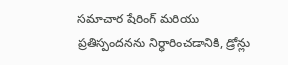సమాచార షేరింగ్ మరియు ప్రతిస్పందనను నిర్ధారించడానికి, డ్రోన్లు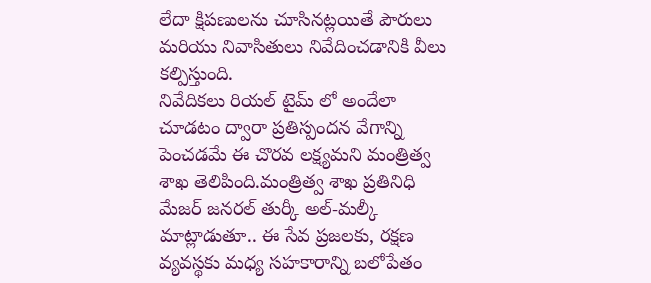లేదా క్షిపణులను చూసినట్లయితే పౌరులు మరియు నివాసితులు నివేదించడానికి వీలు కల్పిస్తుంది.
నివేదికలు రియల్ టైమ్ లో అందేలా చూడటం ద్వారా ప్రతిస్పందన వేగాన్ని పెంచడమే ఈ చొరవ లక్ష్యమని మంత్రిత్వ శాఖ తెలిపింది.మంత్రిత్వ శాఖ ప్రతినిధి మేజర్ జనరల్ తుర్కీ అల్-మల్కీ మాట్లాడుతూ.. ఈ సేవ ప్రజలకు, రక్షణ వ్యవస్థకు మధ్య సహకారాన్ని బలోపేతం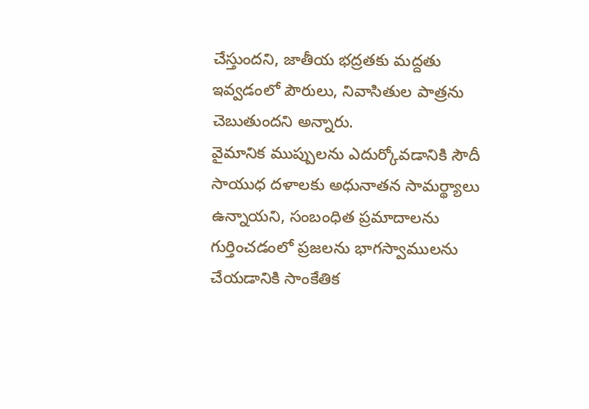చేస్తుందని, జాతీయ భద్రతకు మద్దతు ఇవ్వడంలో పౌరులు, నివాసితుల పాత్రను చెబుతుందని అన్నారు.
వైమానిక ముప్పులను ఎదుర్కోవడానికి సౌదీ సాయుధ దళాలకు అధునాతన సామర్థ్యాలు ఉన్నాయని, సంబంధిత ప్రమాదాలను గుర్తించడంలో ప్రజలను భాగస్వాములను చేయడానికి సాంకేతిక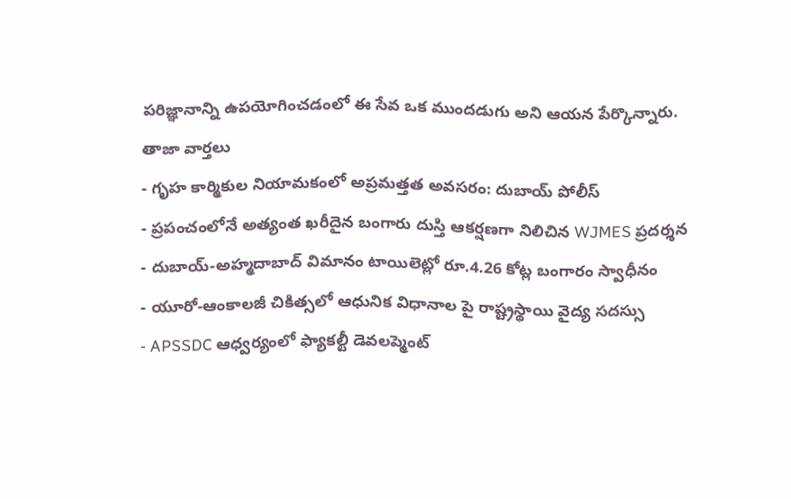పరిజ్ఞానాన్ని ఉపయోగించడంలో ఈ సేవ ఒక ముందడుగు అని ఆయన పేర్కొన్నారు.
తాజా వార్తలు
- గృహ కార్మికుల నియామకంలో అప్రమత్తత అవసరం: దుబాయ్ పోలీస్
- ప్రపంచంలోనే అత్యంత ఖరీదైన బంగారు దుస్తి ఆకర్షణగా నిలిచిన WJMES ప్రదర్శన
- దుబాయ్-అహ్మదాబాద్ విమానం టాయిలెట్లో రూ.4.26 కోట్ల బంగారం స్వాధీనం
- యూరో-ఆంకాలజీ చికిత్సలో ఆధునిక విధానాల పై రాష్ట్రస్థాయి వైద్య సదస్సు
- APSSDC ఆధ్వర్యంలో ఫ్యాకల్టీ డెవలప్మెంట్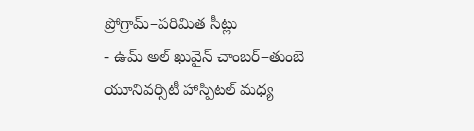ప్రోగ్రామ్–పరిమిత సీట్లు
- ఉమ్ అల్ ఖువైన్ చాంబర్–తుంబె యూనివర్సిటీ హాస్పిటల్ మధ్య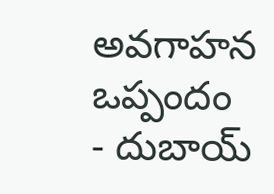అవగాహన ఒప్పందం
- దుబాయ్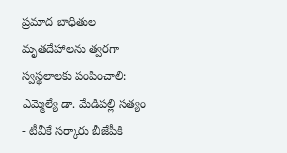ప్రమాద బాధితుల మృతదేహాలను త్వరగా స్వస్థలాలకు పంపించాలి: ఎమ్మెల్యే డా. మేడిపల్లి సత్యం
- టీవీకే సర్కారు బీజేపీకి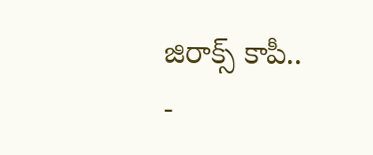జిరాక్స్ కాపీ..
-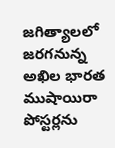జగిత్యాలలో జరగనున్న అఖిల భారత ముషాయిరా పోస్టర్లను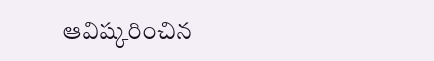ఆవిష్కరించిన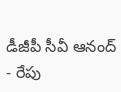డీజీపీ సీవీ ఆనంద్
- రేపు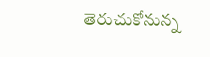తెరుచుకోనున్న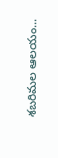శబరిమల ఆలయం...